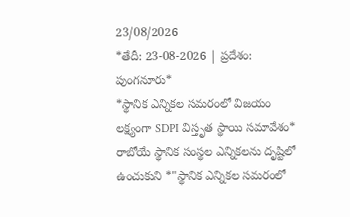23/08/2026
*తేదీ: 23-08-2026 | ప్రదేశం: పుంగనూరు*
*స్థానిక ఎన్నికల సమరంలో విజయం లక్ష్యంగా SDPI విస్తృత స్థాయి సమావేశం*
రాబోయే స్థానిక సంస్థల ఎన్నికలను దృష్టిలో ఉంచుకుని *"స్థానిక ఎన్నికల సమరంలో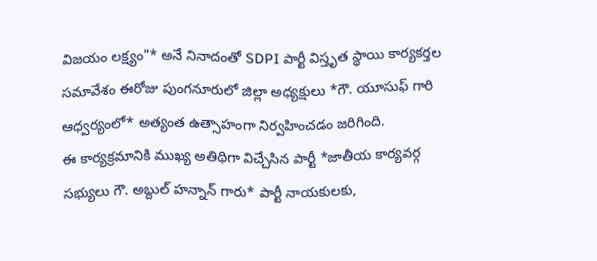విజయం లక్ష్యం"* అనే నినాదంతో SDPI పార్టీ విస్తృత స్థాయి కార్యకర్తల సమావేశం ఈరోజు పుంగనూరులో జిల్లా అధ్యక్షులు *గౌ. యూసుఫ్ గారి ఆధ్వర్యంలో* అత్యంత ఉత్సాహంగా నిర్వహించడం జరిగింది.
ఈ కార్యక్రమానికి ముఖ్య అతిథిగా విచ్చేసిన పార్టీ *జాతీయ కార్యవర్గ సభ్యులు గౌ. అబ్దుల్ హన్నాన్ గారు* పార్టీ నాయకులకు,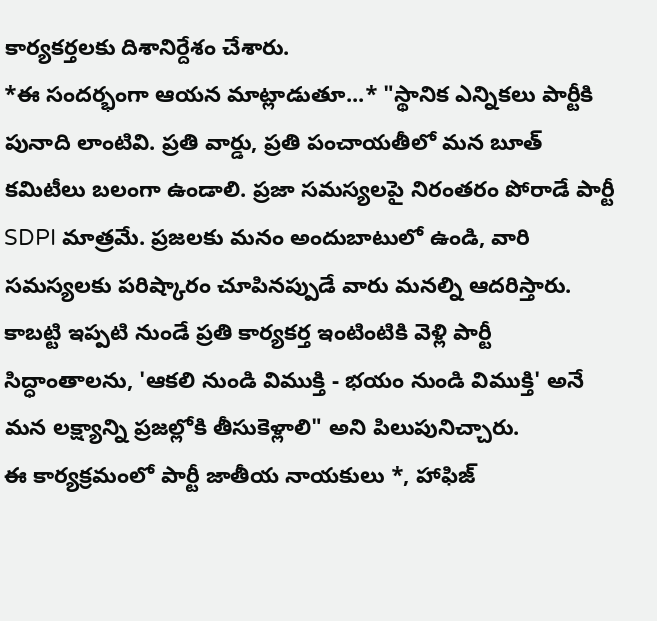కార్యకర్తలకు దిశానిర్దేశం చేశారు.
*ఈ సందర్భంగా ఆయన మాట్లాడుతూ...* "స్థానిక ఎన్నికలు పార్టీకి పునాది లాంటివి. ప్రతి వార్డు, ప్రతి పంచాయతీలో మన బూత్ కమిటీలు బలంగా ఉండాలి. ప్రజా సమస్యలపై నిరంతరం పోరాడే పార్టీ SDPI మాత్రమే. ప్రజలకు మనం అందుబాటులో ఉండి, వారి సమస్యలకు పరిష్కారం చూపినప్పుడే వారు మనల్ని ఆదరిస్తారు. కాబట్టి ఇప్పటి నుండే ప్రతి కార్యకర్త ఇంటింటికి వెళ్లి పార్టీ సిద్ధాంతాలను, 'ఆకలి నుండి విముక్తి - భయం నుండి విముక్తి' అనే మన లక్ష్యాన్ని ప్రజల్లోకి తీసుకెళ్లాలి" అని పిలుపునిచ్చారు.
ఈ కార్యక్రమంలో పార్టీ జాతీయ నాయకులు *, హాఫిజ్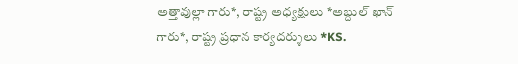అత్తావుల్లా గారు*, రాష్ట్ర అధ్యక్షులు *అబ్దుల్ ఖాన్ గారు*, రాష్ట్ర ప్రధాన కార్యదర్శులు *KS.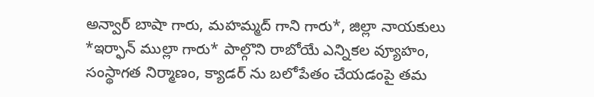అన్వార్ బాషా గారు, మహమ్మద్ గాని గారు*, జిల్లా నాయకులు *ఇర్ఫాన్ ముల్లా గారు* పాల్గొని రాబోయే ఎన్నికల వ్యూహం, సంస్థాగత నిర్మాణం, క్యాడర్ ను బలోపేతం చేయడంపై తమ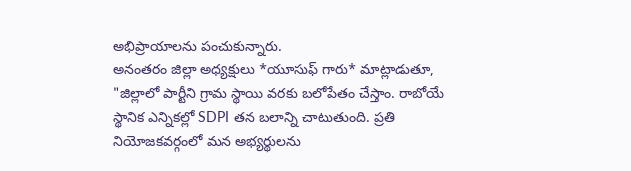అభిప్రాయాలను పంచుకున్నారు.
అనంతరం జిల్లా అధ్యక్షులు *యూసుఫ్ గారు* మాట్లాడుతూ, "జిల్లాలో పార్టీని గ్రామ స్థాయి వరకు బలోపేతం చేస్తాం. రాబోయే స్థానిక ఎన్నికల్లో SDPI తన బలాన్ని చాటుతుంది. ప్రతి నియోజకవర్గంలో మన అభ్యర్థులను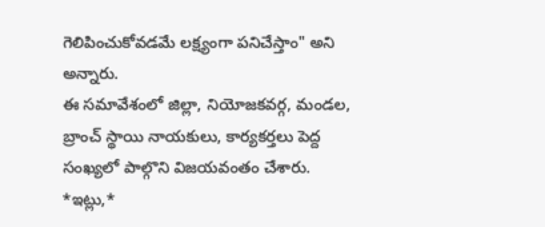గెలిపించుకోవడమే లక్ష్యంగా పనిచేస్తాం" అని అన్నారు.
ఈ సమావేశంలో జిల్లా, నియోజకవర్గ, మండల, బ్రాంచ్ స్థాయి నాయకులు, కార్యకర్తలు పెద్ద సంఖ్యలో పాల్గొని విజయవంతం చేశారు.
*ఇట్లు,*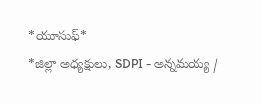*యూసుఫ్*
*జిల్లా అధ్యక్షులు, SDPI - అన్నమయ్య /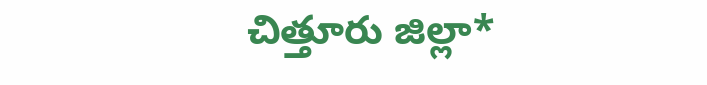చిత్తూరు జిల్లా*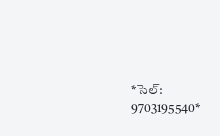*సెల్: 9703195540*